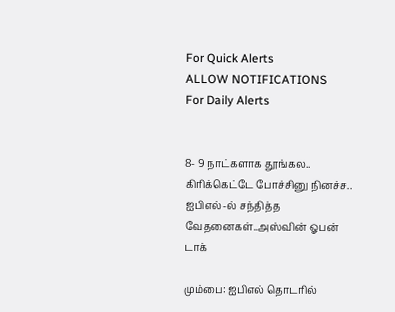For Quick Alerts
ALLOW NOTIFICATIONS
For Daily Alerts


8- 9 நாட்களாக தூங்கல.. கிரிக்கெட்டே போச்சினு நினச்ச.. ஐபிஎல்-ல் சந்தித்த வேதனைகள்..அஸ்வின் ஓபன் டாக்

மும்பை: ஐபிஎல் தொடரில்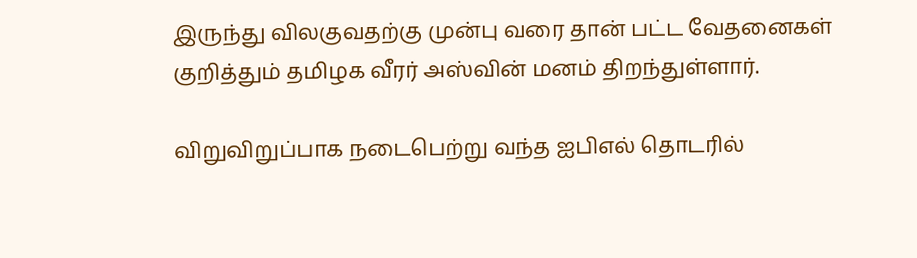இருந்து விலகுவதற்கு முன்பு வரை தான் பட்ட வேதனைகள் குறித்தும் தமிழக வீரர் அஸ்வின் மனம் திறந்துள்ளார்.

விறுவிறுப்பாக நடைபெற்று வந்த ஐபிஎல் தொடரில்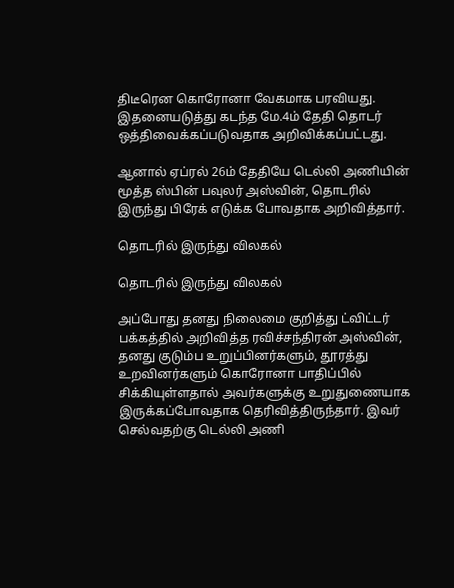திடீரென கொரோனா வேகமாக பரவியது. இதனையடுத்து கடந்த மே.4ம் தேதி தொடர் ஒத்திவைக்கப்படுவதாக அறிவிக்கப்பட்டது.

ஆனால் ஏப்ரல் 26ம் தேதியே டெல்லி அணியின் மூத்த ஸ்பின் பவுலர் அஸ்வின், தொடரில் இருந்து பிரேக் எடுக்க போவதாக அறிவித்தார்.

தொடரில் இருந்து விலகல்

தொடரில் இருந்து விலகல்

அப்போது தனது நிலைமை குறித்து ட்விட்டர் பக்கத்தில் அறிவித்த ரவிச்சந்திரன் அஸ்வின், தனது குடும்ப உறுப்பினர்களும், தூரத்து உறவினர்களும் கொரோனா பாதிப்பில் சிக்கியுள்ளதால் அவர்களுக்கு உறுதுணையாக இருக்கப்போவதாக தெரிவித்திருந்தார். இவர் செல்வதற்கு டெல்லி அணி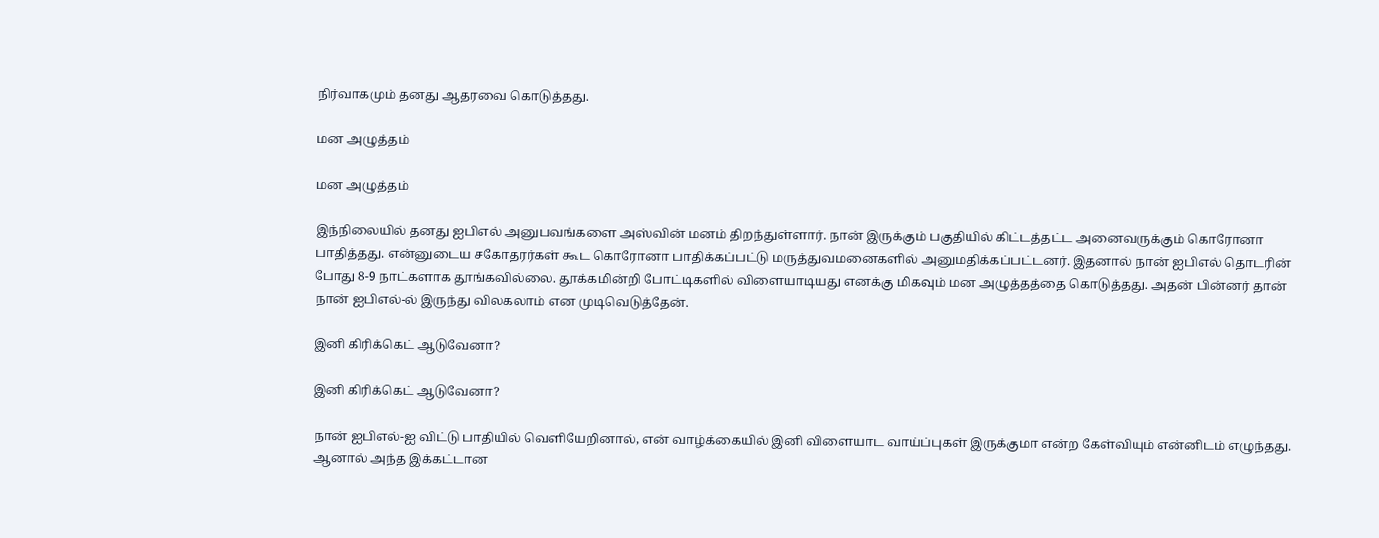நிர்வாகமும் தனது ஆதரவை கொடுத்தது.

மன அழுத்தம்

மன அழுத்தம்

இந்நிலையில் தனது ஐபிஎல் அனுபவங்களை அஸ்வின் மனம் திறந்துள்ளார். நான் இருக்கும் பகுதியில் கிட்டத்தட்ட அனைவருக்கும் கொரோனா பாதித்தது. என்னுடைய சகோதரர்கள் கூட கொரோனா பாதிக்கப்பட்டு மருத்துவமனைகளில் அனுமதிக்கப்பட்டனர். இதனால் நான் ஐபிஎல் தொடரின் போது 8-9 நாட்களாக தூங்கவில்லை. தூக்கமின்றி போட்டிகளில் விளையாடியது எனக்கு மிகவும் மன அழுத்தத்தை கொடுத்தது. அதன் பின்னர் தான் நான் ஐபிஎல்-ல் இருந்து விலகலாம் என முடிவெடுத்தேன்.

இனி கிரிக்கெட் ஆடுவேனா?

இனி கிரிக்கெட் ஆடுவேனா?

நான் ஐபிஎல்-ஐ விட்டு பாதியில் வெளியேறினால், என் வாழ்க்கையில் இனி விளையாட வாய்ப்புகள் இருக்குமா என்ற கேள்வியும் என்னிடம் எழுந்தது. ஆனால் அந்த இக்கட்டான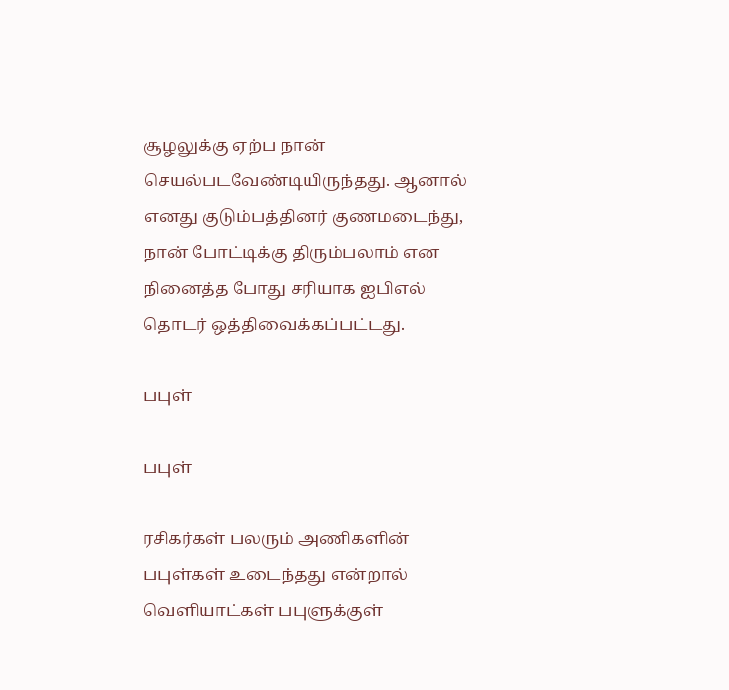சூழலுக்கு ஏற்ப நான் செயல்படவேண்டியிருந்தது. ஆனால் எனது குடும்பத்தினர் குணமடைந்து, நான் போட்டிக்கு திரும்பலாம் என நினைத்த போது சரியாக ஐபிஎல் தொடர் ஒத்திவைக்கப்பட்டது.

பபுள்

பபுள்

ரசிகர்கள் பலரும் அணிகளின் பபுள்கள் உடைந்தது என்றால் வெளியாட்கள் பபுளுக்குள்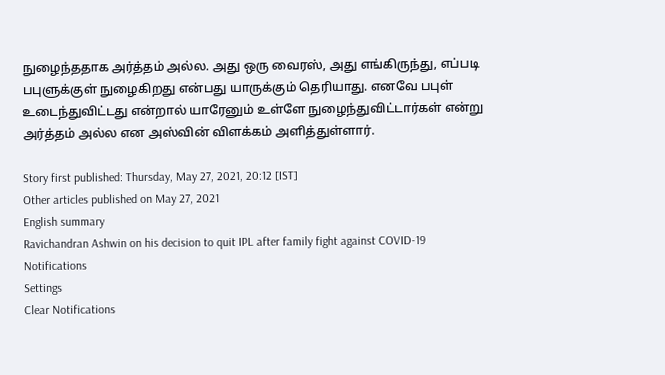நுழைந்ததாக அர்த்தம் அல்ல. அது ஒரு வைரஸ், அது எங்கிருந்து, எப்படி பபுளுக்குள் நுழைகிறது என்பது யாருக்கும் தெரியாது. எனவே பபுள் உடைந்துவிட்டது என்றால் யாரேனும் உள்ளே நுழைந்துவிட்டார்கள் என்று அர்த்தம் அல்ல என அஸ்வின் விளக்கம் அளித்துள்ளார்.

Story first published: Thursday, May 27, 2021, 20:12 [IST]
Other articles published on May 27, 2021
English summary
Ravichandran Ashwin on his decision to quit IPL after family fight against COVID-19
Notifications
Settings
Clear Notifications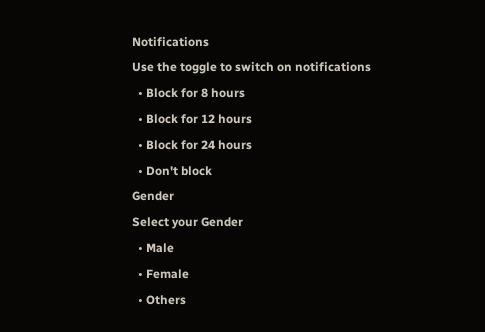Notifications
Use the toggle to switch on notifications
  • Block for 8 hours
  • Block for 12 hours
  • Block for 24 hours
  • Don't block
Gender
Select your Gender
  • Male
  • Female
  • Others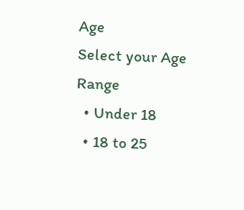Age
Select your Age Range
  • Under 18
  • 18 to 25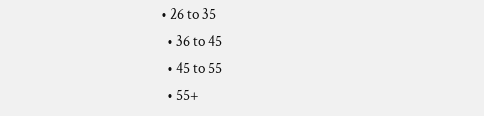• 26 to 35
  • 36 to 45
  • 45 to 55
  • 55+